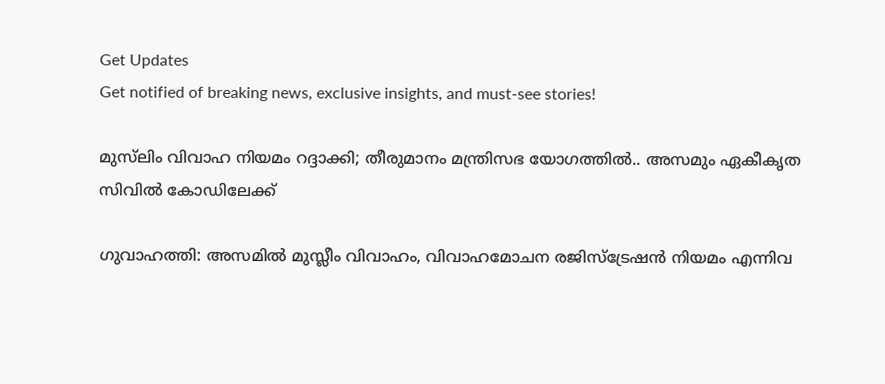Get Updates
Get notified of breaking news, exclusive insights, and must-see stories!

മുസ്‌ലിം വിവാഹ നിയമം റദ്ദാക്കി; തീരുമാനം മന്ത്രിസഭ യോഗത്തിൽ.. അസമും ഏകീകൃത സിവിൽ കോഡിലേക്ക്

ഗുവാഹത്തി: അസമിൽ മുസ്ലീം വിവാഹം, വിവാഹമോചന രജിസ്ട്രേഷൻ നിയമം എന്നിവ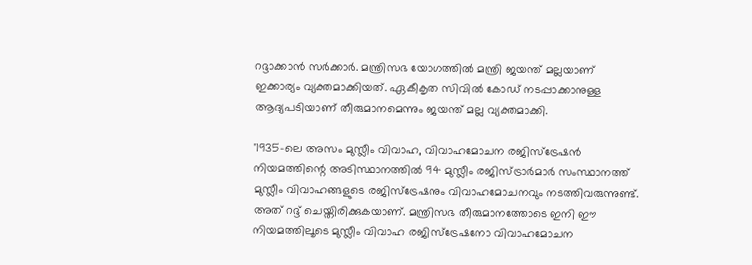റദ്ദാക്കാൻ സർക്കാർ. മന്ത്രിസഭ യോഗത്തിൽ മന്ത്രി ജയന്ത് മല്ലയാണ് ഇക്കാര്യം വ്യക്തമാക്കിയത്. ഏകീകൃത സിവിൽ കോഡ് നടപ്പാക്കാനുള്ള ആദ്യപടിയാണ് തീരുമാനമെന്നും ജയന്ത് മല്ല വ്യക്തമാക്കി.

'1935-ലെ അസം മുസ്ലീം വിവാഹ, വിവാഹമോചന രജിസ്ട്രേഷൻ നിയമത്തിന്റെ അടിസ്ഥാനത്തിൽ 94 മുസ്ലീം രജിസ്ട്രാർമാർ സംസ്ഥാനത്ത് മുസ്ലീം വിവാഹങ്ങളുടെ രജിസ്ട്രേഷനും വിവാഹമോചനവും നടത്തിവരുന്നുണ്ട്. അത് റദ്ദ് ചെയ്തിരിക്കുകയാണ്. മന്ത്രിസഭ തീരുമാനത്തോടെ ഇനി ഈ നിയമത്തിലൂടെ മുസ്ലീം വിവാഹ രജിസ്ട്രേഷനോ വിവാഹമോചന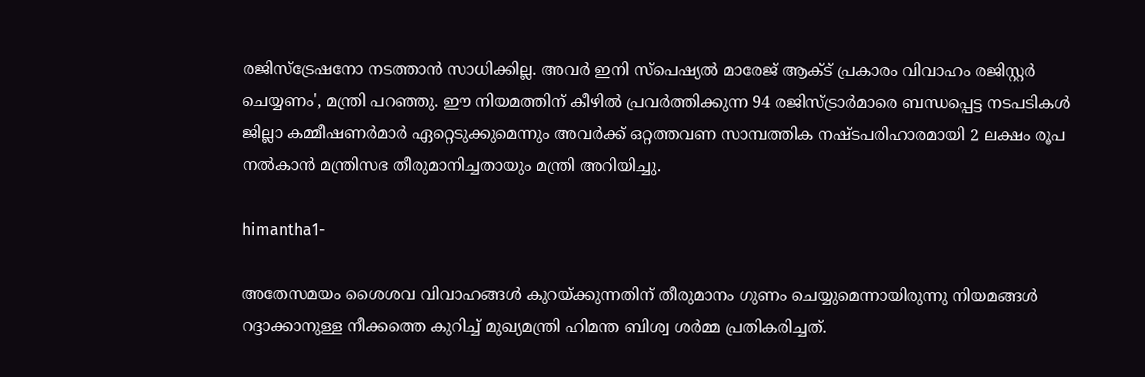രജിസ്ട്രേഷനോ നടത്താൻ സാധിക്കില്ല. അവർ ഇനി സ്പെഷ്യൽ മാരേജ് ആക്ട് പ്രകാരം വിവാഹം രജിസ്റ്റർ ചെയ്യണം', മന്ത്രി പറഞ്ഞു. ഈ നിയമത്തിന് കീഴിൽ പ്രവർത്തിക്കുന്ന 94 രജിസ്ട്രാർമാരെ ബന്ധപ്പെട്ട നടപടികൾ ജില്ലാ കമ്മീഷണർമാർ ഏറ്റെടുക്കുമെന്നും അവർക്ക് ഒറ്റത്തവണ സാമ്പത്തിക നഷ്ടപരിഹാരമായി 2 ലക്ഷം രൂപ നൽകാൻ മന്ത്രിസഭ തീരുമാനിച്ചതായും മന്ത്രി അറിയിച്ചു.

himantha1-

അതേസമയം ശൈശവ വിവാഹങ്ങൾ കുറയ്ക്കുന്നതിന് തീരുമാനം ഗുണം ചെയ്യുമെന്നായിരുന്നു നിയമങ്ങൾ റദ്ദാക്കാനുള്ള നീക്കത്തെ കുറിച്ച് മുഖ്യമന്ത്രി ഹിമന്ത ബിശ്വ ശർമ്മ പ്രതികരിച്ചത്.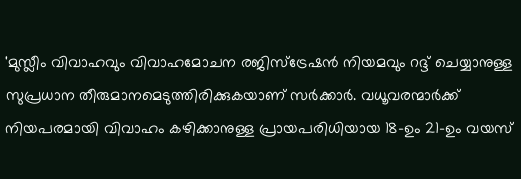'മുസ്ലീം വിവാഹവും വിവാഹമോചന രജിസ്ട്രേഷൻ നിയമവും റദ്ദ് ചെയ്യാനുള്ള സുപ്രധാന തീരുമാനമെടുത്തിരിക്കുകയാണ് സർക്കാർ. വധൂവരന്മാർക്ക് നിയപരമായി വിവാഹം കഴിക്കാനുള്ള പ്രായപരിധിയായ 18-ഉം 21-ഉം വയസ്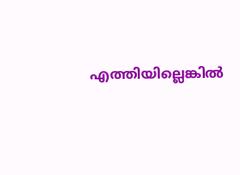എത്തിയില്ലെങ്കിൽ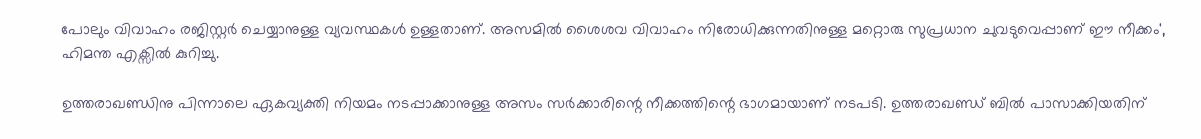പോലും വിവാഹം രജിസ്റ്റർ ചെയ്യാനുള്ള വ്യവസ്ഥകൾ ഉള്ളതാണ്. അസമിൽ ശൈശവ വിവാഹം നിരോധിക്കുന്നതിനുള്ള മറ്റൊരു സുപ്രധാന ചുവടുവെപ്പാണ് ഈ നീക്കം', ഹിമന്ത എക്സിൽ കുറിച്ചു.

ഉത്തരാഖണ്ഡിനു പിന്നാലെ ഏകവ്യക്തി നിയമം നടപ്പാക്കാനുള്ള അസം സർക്കാരിന്റെ നീക്കത്തിന്റെ ഭാഗമായാണ് നടപടി. ഉത്തരാഖണ്ഡ് ബിൽ പാസാക്കിയതിന്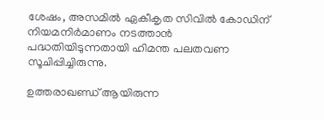ശേഷം, അസമിൽ ഏകീകൃത സിവിൽ കോഡിന് നിയമനിർമാണം നടത്താൻ പദ്ധതിയിടുന്നതായി ഹിമന്ത പലതവണ സൂചിപ്പിച്ചിരുന്നു.

ഉത്തരാഖണ്ഡ് ആയിരുന്ന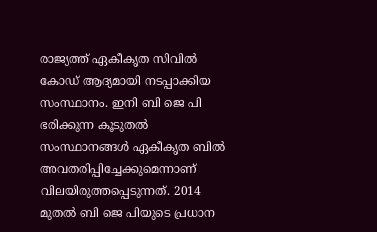രാജ്യത്ത് ഏകീകൃത സിവിൽ കോഡ് ആദ്യമായി നടപ്പാക്കിയ സംസ്ഥാനം. ഇനി ബി ജെ പി ഭരിക്കുന്ന കൂടുതൽ സംസ്ഥാനങ്ങൾ ഏകീകൃത ബിൽ അവതരിപ്പിച്ചേക്കുമെന്നാണ് വിലയിരുത്തപ്പെടുന്നത്. 2014 മുതൽ ബി ജെ പിയുടെ പ്രധാന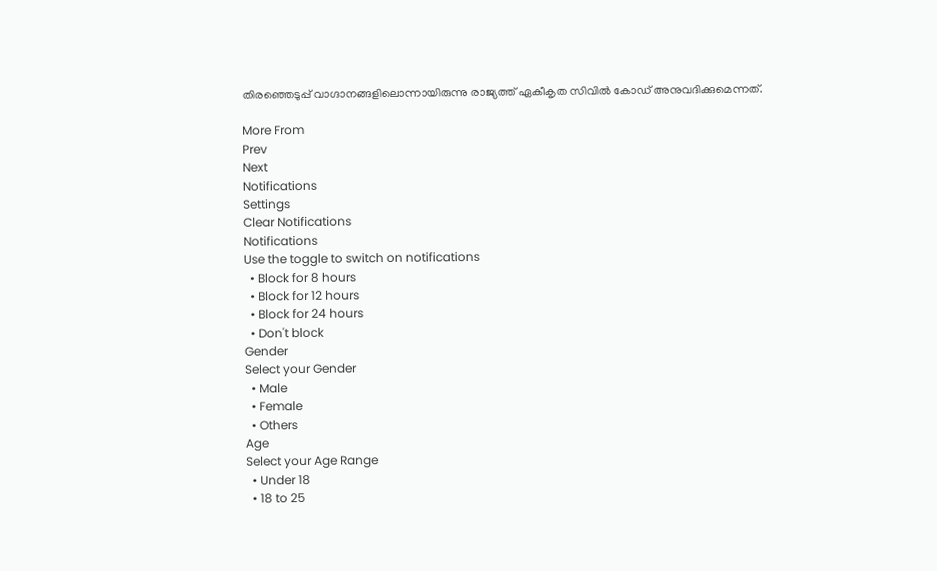തിരഞ്ഞെടുപ്പ് വാഗ്ദാനങ്ങളിലൊന്നായിരുന്നു രാജ്യത്ത് ഏകീകൃത സിവിൽ കോഡ് അനുവദിക്കുമെന്നത്.

More From
Prev
Next
Notifications
Settings
Clear Notifications
Notifications
Use the toggle to switch on notifications
  • Block for 8 hours
  • Block for 12 hours
  • Block for 24 hours
  • Don't block
Gender
Select your Gender
  • Male
  • Female
  • Others
Age
Select your Age Range
  • Under 18
  • 18 to 25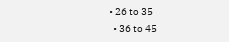• 26 to 35
  • 36 to 45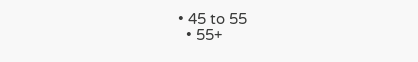• 45 to 55
  • 55+